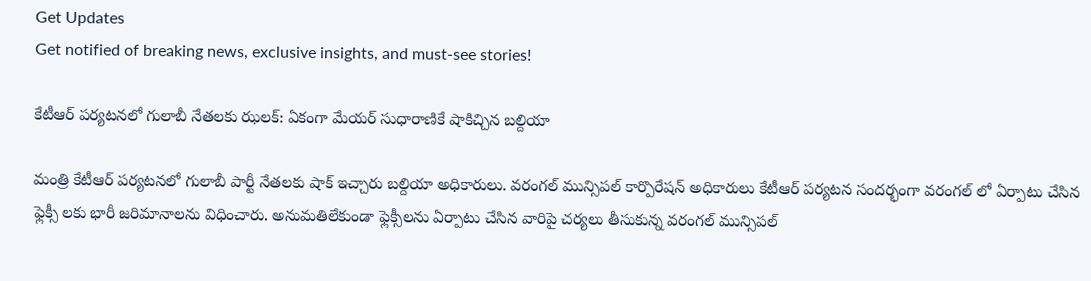Get Updates
Get notified of breaking news, exclusive insights, and must-see stories!

కేటీఆర్ పర్యటనలో గులాబీ నేతలకు ఝలక్: ఏకంగా మేయర్ సుధారాణికే షాకిచ్చిన బల్దియా

మంత్రి కేటీఆర్ పర్యటనలో గులాబీ పార్టీ నేతలకు షాక్ ఇచ్చారు బల్దియా అధికారులు. వరంగల్ మున్సిపల్ కార్పొరేషన్ అధికారులు కేటీఆర్ పర్యటన సందర్భంగా వరంగల్ లో ఏర్పాటు చేసిన ఫ్లెక్సీ లకు భారీ జరిమానాలను విధించారు. అనుమతిలేకుండా ఫ్లెక్సీలను ఏర్పాటు చేసిన వారిపై చర్యలు తీసుకున్న వరంగల్ మున్సిపల్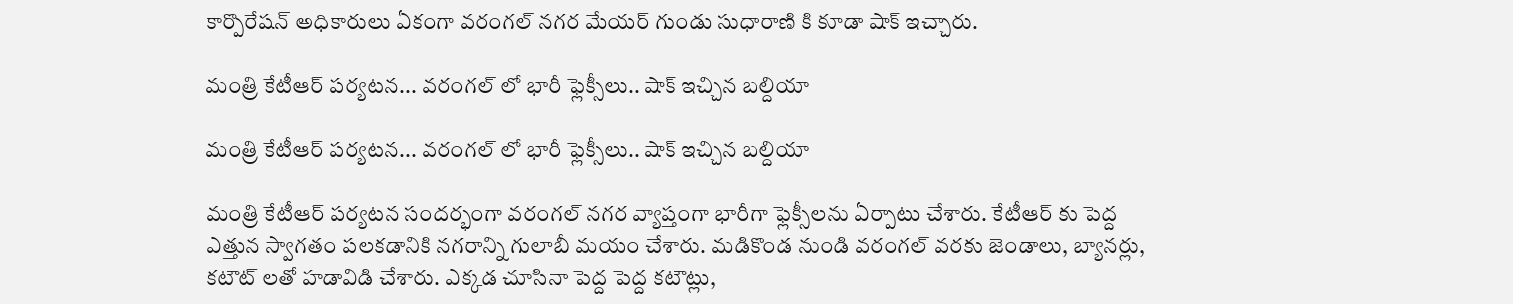కార్పొరేషన్ అధికారులు ఏకంగా వరంగల్ నగర మేయర్ గుండు సుధారాణి కి కూడా షాక్ ఇచ్చారు.

మంత్రి కేటీఆర్ పర్యటన... వరంగల్ లో భారీ ఫ్లెక్సీలు.. షాక్ ఇచ్చిన బల్దియా

మంత్రి కేటీఆర్ పర్యటన... వరంగల్ లో భారీ ఫ్లెక్సీలు.. షాక్ ఇచ్చిన బల్దియా

మంత్రి కేటీఆర్ పర్యటన సందర్భంగా వరంగల్ నగర వ్యాప్తంగా భారీగా ఫ్లెక్సీలను ఏర్పాటు చేశారు. కేటీఆర్ కు పెద్ద ఎత్తున స్వాగతం పలకడానికి నగరాన్ని గులాబీ మయం చేశారు. మడికొండ నుండి వరంగల్ వరకు జెండాలు, బ్యానర్లు, కటౌట్ లతో హడావిడి చేశారు. ఎక్కడ చూసినా పెద్ద పెద్ద కటౌట్లు,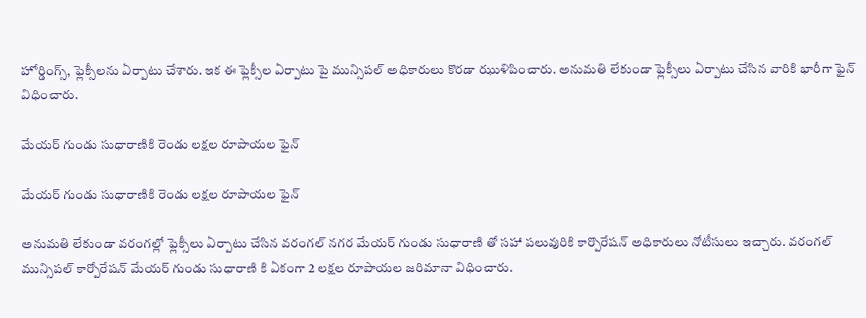హోర్డింగ్స్, ఫ్లెక్సీలను ఏర్పాటు చేశారు. ఇక ఈ ఫ్లెక్సీల ఏర్పాటు పై మున్సిపల్ అధికారులు కొరడా ఝుళిపించారు. అనుమతి లేకుండా ఫ్లెక్సీలు ఏర్పాటు చేసిన వారికి భారీగా ఫైన్ విధించారు.

మేయర్ గుండు సుధారాణికి రెండు లక్షల రూపాయల ఫైన్

మేయర్ గుండు సుధారాణికి రెండు లక్షల రూపాయల ఫైన్

అనుమతి లేకుండా వరంగల్లో ఫ్లెక్సీలు ఏర్పాటు చేసిన వరంగల్ నగర మేయర్ గుండు సుధారాణి తో సహా పలువురికి కార్పొరేషన్ అధికారులు నోటీసులు ఇచ్చారు. వరంగల్ మున్సిపల్ కార్పోరేషన్ మేయర్ గుండు సుధారాణి కి ఏకంగా 2 లక్షల రూపాయల జరిమానా విధించారు.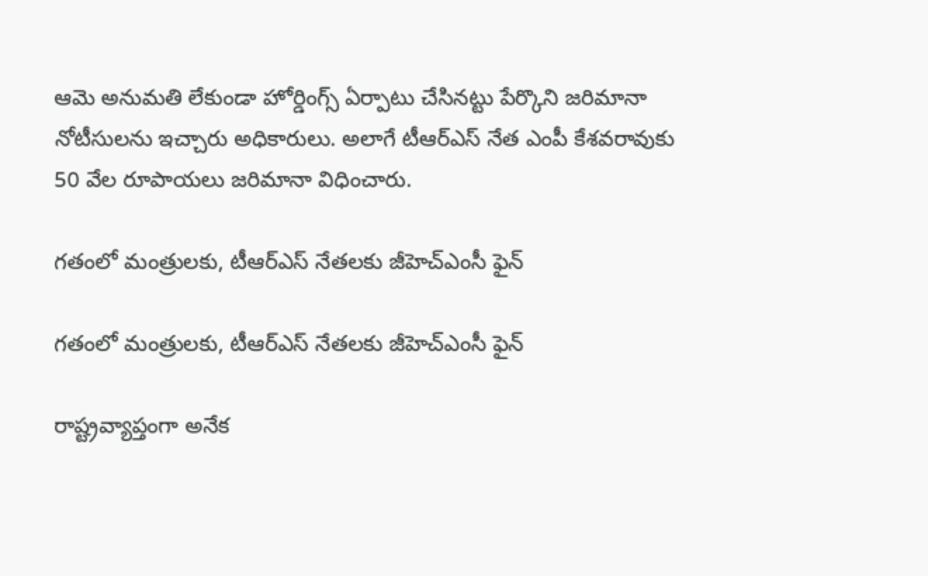ఆమె అనుమతి లేకుండా హోర్డింగ్స్ ఏర్పాటు చేసినట్టు పేర్కొని జరిమానా నోటీసులను ఇచ్చారు అధికారులు. అలాగే టీఆర్ఎస్ నేత ఎంపీ కేశవరావుకు 50 వేల రూపాయలు జరిమానా విధించారు.

గతంలో మంత్రులకు, టీఆర్ఎస్ నేతలకు జీహెచ్ఎంసీ ఫైన్

గతంలో మంత్రులకు, టీఆర్ఎస్ నేతలకు జీహెచ్ఎంసీ ఫైన్

రాష్ట్రవ్యాప్తంగా అనేక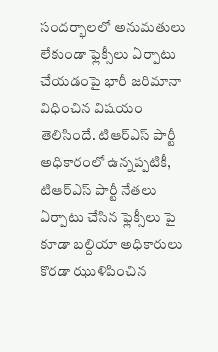సందర్భాలలో అనుమతులు లేకుండా ఫ్లెక్సీలు ఏర్పాటు చేయడంపై భారీ జరిమానా విధించిన విషయం తెలిసిందే. టిఆర్ఎస్ పార్టీ అధికారంలో ఉన్నప్పటికీ, టిఆర్ఎస్ పార్టీ నేతలు ఏర్పాటు చేసిన ఫ్లెక్సీలు పై కూడా బల్దియా అధికారులు కొరడా ఝుళిపించిన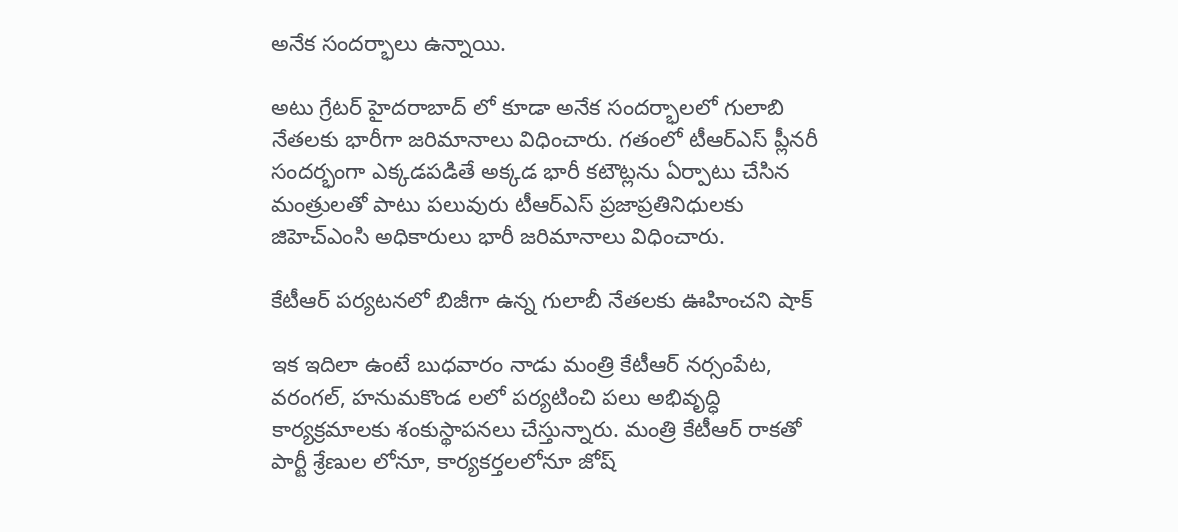అనేక సందర్భాలు ఉన్నాయి.

అటు గ్రేటర్ హైదరాబాద్ లో కూడా అనేక సందర్భాలలో గులాబి నేతలకు భారీగా జరిమానాలు విధించారు. గతంలో టీఆర్ఎస్ ప్లీనరీ సందర్భంగా ఎక్కడపడితే అక్కడ భారీ కటౌట్లను ఏర్పాటు చేసిన మంత్రులతో పాటు పలువురు టీఆర్ఎస్ ప్రజాప్రతినిధులకు జిహెచ్ఎంసి అధికారులు భారీ జరిమానాలు విధించారు.

కేటీఆర్ పర్యటనలో బిజీగా ఉన్న గులాబీ నేతలకు ఊహించని షాక్

ఇక ఇదిలా ఉంటే బుధవారం నాడు మంత్రి కేటీఆర్ నర్సంపేట, వరంగల్, హనుమకొండ లలో పర్యటించి పలు అభివృద్ధి కార్యక్రమాలకు శంకుస్థాపనలు చేస్తున్నారు. మంత్రి కేటీఆర్ రాకతో పార్టీ శ్రేణుల లోనూ, కార్యకర్తలలోనూ జోష్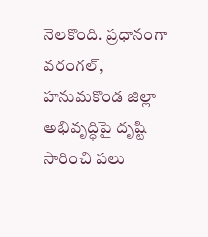నెలకొంది. ప్రధానంగా వరంగల్, హనుమకొండ జిల్లా అభివృద్ధిపై దృష్టి సారించి పలు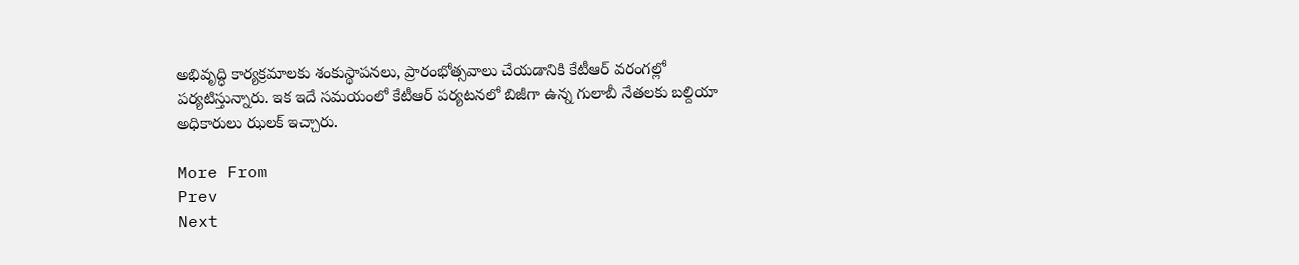అభివృద్ధి కార్యక్రమాలకు శంకుస్థాపనలు, ప్రారంభోత్సవాలు చేయడానికి కేటీఆర్ వరంగల్లో పర్యటిస్తున్నారు. ఇక ఇదే సమయంలో కేటీఆర్ పర్యటనలో బిజీగా ఉన్న గులాబీ నేతలకు బల్దియా అధికారులు ఝలక్ ఇచ్చారు.

More From
Prev
Next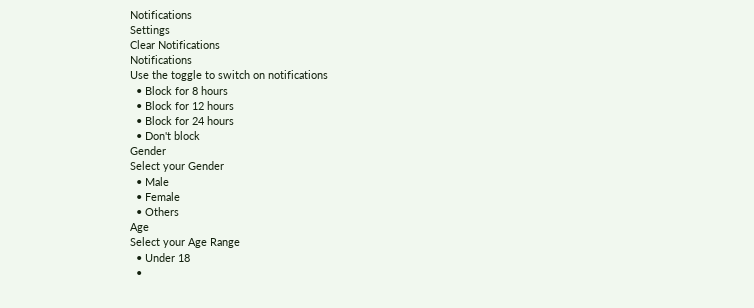Notifications
Settings
Clear Notifications
Notifications
Use the toggle to switch on notifications
  • Block for 8 hours
  • Block for 12 hours
  • Block for 24 hours
  • Don't block
Gender
Select your Gender
  • Male
  • Female
  • Others
Age
Select your Age Range
  • Under 18
  •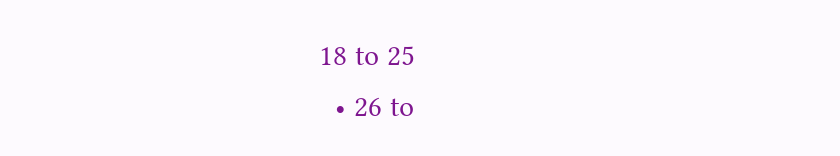18 to 25
  • 26 to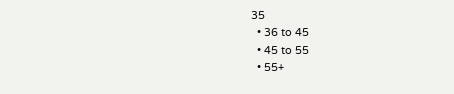35
  • 36 to 45
  • 45 to 55
  • 55+